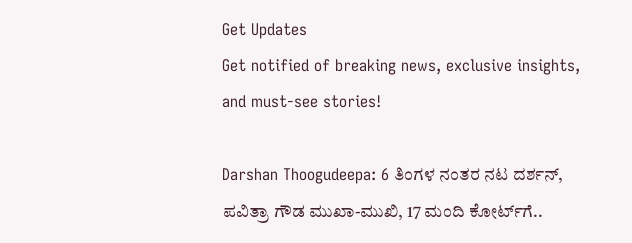Get Updates
Get notified of breaking news, exclusive insights, and must-see stories!

Darshan Thoogudeepa: 6 ತಿಂಗಳ ನಂತರ ನಟ ದರ್ಶನ್, ಪವಿತ್ರಾ ಗೌಡ ಮುಖಾ-ಮುಖಿ, 17 ಮಂದಿ ಕೋರ್ಟ್‌ಗೆ..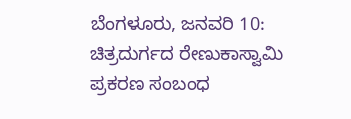ಬೆಂಗಳೂರು, ಜನವರಿ 10: ಚಿತ್ರದುರ್ಗದ ರೇಣುಕಾಸ್ವಾಮಿ ಪ್ರಕರಣ ಸಂಬಂಧ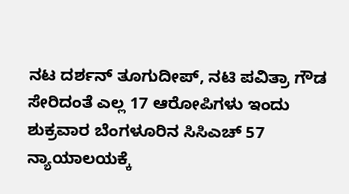ನಟ ದರ್ಶನ್ ತೂಗುದೀಪ್, ನಟಿ ಪವಿತ್ರಾ ಗೌಡ ಸೇರಿದಂತೆ ಎಲ್ಲ 17 ಆರೋಪಿಗಳು ಇಂದು ಶುಕ್ರವಾರ ಬೆಂಗಳೂರಿನ ಸಿಸಿಎಚ್ 57 ನ್ಯಾಯಾಲಯಕ್ಕೆ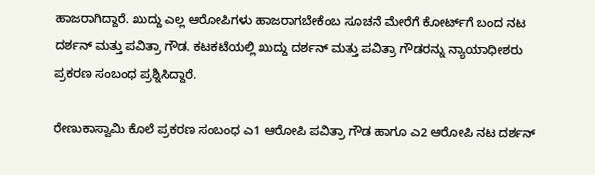ಹಾಜರಾಗಿದ್ದಾರೆ. ಖುದ್ದು ಎಲ್ಲ ಆರೋಪಿಗಳು ಹಾಜರಾಗಬೇಕೆಂಬ ಸೂಚನೆ ಮೇರೆಗೆ ಕೋರ್ಟ್‌ಗೆ ಬಂದ ನಟ ದರ್ಶನ್ ಮತ್ತು ಪವಿತ್ರಾ ಗೌಡ. ಕಟಕಟೆಯಲ್ಲಿ ಖುದ್ದು ದರ್ಶನ್ ಮತ್ತು ಪವಿತ್ರಾ ಗೌಡರನ್ನು ನ್ಯಾಯಾಧೀಶರು ಪ್ರಕರಣ ಸಂಬಂಧ ಪ್ರಶ್ನಿಸಿದ್ದಾರೆ.

ರೇಣುಕಾಸ್ವಾಮಿ ಕೊಲೆ ಪ್ರಕರಣ ಸಂಬಂಧ ಎ1 ಆರೋಪಿ ಪವಿತ್ರಾ ಗೌಡ ಹಾಗೂ ಎ2 ಆರೋಪಿ ನಟ ದರ್ಶನ್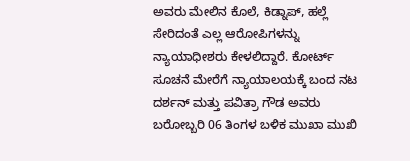ಅವರು ಮೇಲಿನ ಕೊಲೆ, ಕಿಡ್ನಾಪ್, ಹಲ್ಲೆ ಸೇರಿದಂತೆ ಎಲ್ಲ ಆರೋಪಿಗಳನ್ನು ನ್ಯಾಯಾಧೀಶರು ಕೇಳಲಿದ್ದಾರೆ. ಕೋರ್ಟ್ ಸೂಚನೆ ಮೇರೆಗೆ ನ್ಯಾಯಾಲಯಕ್ಕೆ ಬಂದ ನಟ ದರ್ಶನ್ ಮತ್ತು ಪವಿತ್ರಾ ಗೌಡ ಅವರು ಬರೋಬ್ಬರಿ 06 ತಿಂಗಳ ಬಳಿಕ ಮುಖಾ ಮುಖಿ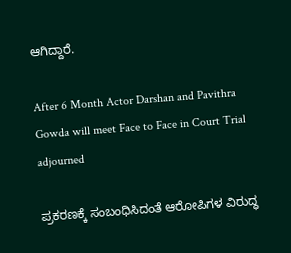ಆಗಿದ್ದಾರೆ.

After 6 Month Actor Darshan and Pavithra Gowda will meet Face to Face in Court Trial adjourned

ಪ್ರಕರಣಕ್ಕೆ ಸಂಬಂಧಿಸಿದಂತೆ ಆರೋಪಿಗಳ ವಿರುದ್ಧ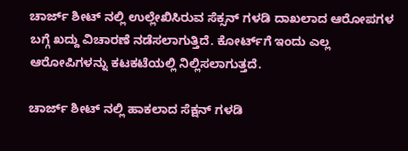ಚಾರ್ಜ್ ಶೀಟ್‌ ನಲ್ಲಿ ಉಲ್ಲೇಖಿಸಿರುವ ಸೆಕ್ಸನ್‌ ಗಳಡಿ ದಾಖಲಾದ ಆರೋಪಗಳ ಬಗ್ಗೆ ಖದ್ದು ವಿಚಾರಣೆ ನಡೆಸಲಾಗುತ್ತಿದೆ. ಕೋರ್ಟ್‌ಗೆ ಇಂದು ಎಲ್ಲ ಆರೋಪಿಗಳನ್ನು ಕಟಕಟೆಯಲ್ಲಿ ನಿಲ್ಲಿಸಲಾಗುತ್ತದೆ.

ಚಾರ್ಜ್ ಶೀಟ್ ನಲ್ಲಿ ಹಾಕಲಾದ ಸೆಕ್ಷನ್ ಗಳಡಿ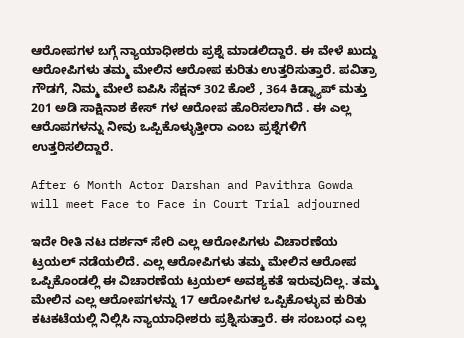ಆರೋಪಗಳ ಬಗ್ಗೆ ನ್ಯಾಯಾಧೀಶರು ಪ್ರಶ್ನೆ ಮಾಡಲಿದ್ದಾರೆ. ಈ ವೇಳೆ ಖುದ್ದು ಆರೋಪಿಗಳು ತಮ್ಮ ಮೇಲಿನ ಆರೋಪ ಕುರಿತು ಉತ್ತರಿಸುತ್ತಾರೆ. ಪವಿತ್ರಾ ಗೌಡಗೆ, ನಿಮ್ಮ ಮೇಲೆ ಐಪಿಸಿ ಸೆಕ್ಷನ್ 302 ಕೊಲೆ , 364 ಕಿಡ್ನ್ಯಾಪ್ ಮತ್ತು 201 ಅಡಿ ಸಾಕ್ಷಿನಾಶ ಕೇಸ್ ಗಳ ಆರೋಪ ಹೊರಿಸಲಾಗಿದೆ . ಈ ಎಲ್ಲ ಆರೊಪಗಳನ್ನು ನೀವು ಒಪ್ಪಿಕೊಳ್ಳುತ್ತೀರಾ ಎಂಬ ಪ್ರಶ್ನೆಗಳಿಗೆ ಉತ್ತರಿಸಲಿದ್ದಾರೆ.

After 6 Month Actor Darshan and Pavithra Gowda will meet Face to Face in Court Trial adjourned

ಇದೇ ರೀತಿ ನಟ ದರ್ಶನ್ ಸೇರಿ ಎಲ್ಲ ಆರೋಪಿಗಳು ವಿಚಾರಣೆಯ ಟ್ರಯಲ್ ನಡೆಯಲಿದೆ. ಎಲ್ಲ ಆರೋಪಿಗಳು ತಮ್ಮ ಮೇಲಿನ ಆರೋಪ ಒಪ್ಪಿಕೊಂಡಲ್ಲಿ ಈ ವಿಚಾರಣೆಯ ಟ್ರಯಲ್ ಅವಶ್ಯಕತೆ ಇರುವುದಿಲ್ಲ. ತಮ್ಮ ಮೇಲಿನ ಎಲ್ಲ ಆರೋಪಗಳನ್ನು 17 ಆರೋಪಿಗಳ ಒಪ್ಪಿಕೊಳ್ಳುವ ಕುರಿತು ಕಟಕಟೆಯಲ್ಲಿ ನಿಲ್ಲಿಸಿ ನ್ಯಾಯಾಧೀಶರು ಪ್ರಶ್ನಿಸುತ್ತಾರೆ. ಈ ಸಂಬಂಧ ಎಲ್ಲ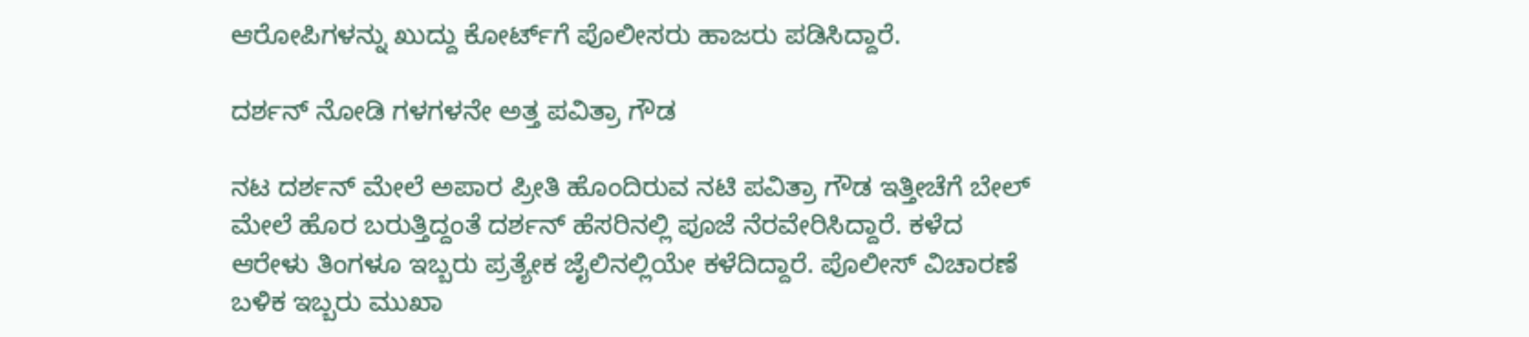ಆರೋಪಿಗಳನ್ನು ಖುದ್ದು ಕೋರ್ಟ್‌ಗೆ ಪೊಲೀಸರು ಹಾಜರು ಪಡಿಸಿದ್ದಾರೆ.

ದರ್ಶನ್ ನೋಡಿ ಗಳಗಳನೇ ಅತ್ತ ಪವಿತ್ರಾ ಗೌಡ

ನಟ ದರ್ಶನ್ ಮೇಲೆ ಅಪಾರ ಪ್ರೀತಿ ಹೊಂದಿರುವ ನಟಿ ಪವಿತ್ರಾ ಗೌಡ ಇತ್ತೀಚೆಗೆ ಬೇಲ್ ಮೇಲೆ ಹೊರ ಬರುತ್ತಿದ್ದಂತೆ ದರ್ಶನ್ ಹೆಸರಿನಲ್ಲಿ ಪೂಜೆ ನೆರವೇರಿಸಿದ್ದಾರೆ. ಕಳೆದ ಆರೇಳು ತಿಂಗಳೂ ಇಬ್ಬರು ಪ್ರತ್ಯೇಕ ಜೈಲಿನಲ್ಲಿಯೇ ಕಳೆದಿದ್ದಾರೆ. ಪೊಲೀಸ್ ವಿಚಾರಣೆ ಬಳಿಕ ಇಬ್ಬರು ಮುಖಾ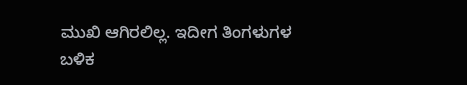ಮುಖಿ ಆಗಿರಲಿಲ್ಲ. ಇದೀಗ ತಿಂಗಳುಗಳ ಬಳಿಕ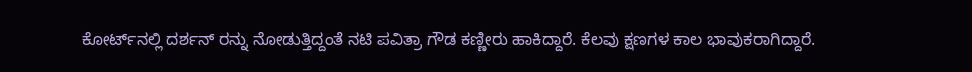ಕೋರ್ಟ್‌ನಲ್ಲಿ ದರ್ಶನ್‌ ರನ್ನು ನೋಡುತ್ತಿದ್ದಂತೆ ನಟಿ ಪವಿತ್ರಾ ಗೌಡ ಕಣ್ಣೀರು ಹಾಕಿದ್ದಾರೆ. ಕೆಲವು ಕ್ಷಣಗಳ ಕಾಲ ಭಾವುಕರಾಗಿದ್ದಾರೆ.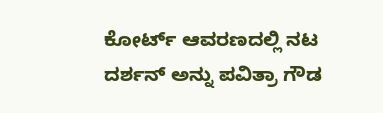ಕೋರ್ಟ್ ಆವರಣದಲ್ಲಿ ನಟ ದರ್ಶನ್ ಅನ್ನು ಪವಿತ್ರಾ ಗೌಡ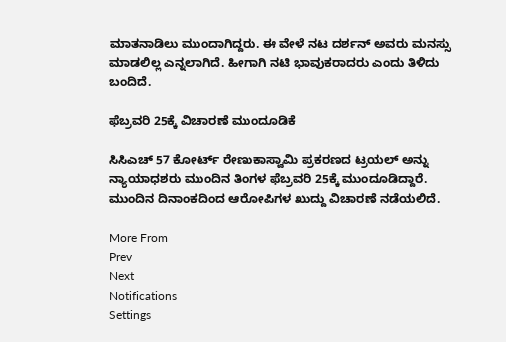ಮಾತನಾಡಿಲು ಮುಂದಾಗಿದ್ದರು. ಈ ವೇಳೆ ನಟ ದರ್ಶನ್ ಅವರು ಮನಸ್ಸು ಮಾಡಲಿಲ್ಲ ಎನ್ನಲಾಗಿದೆ. ಹೀಗಾಗಿ ನಟಿ ಭಾವುಕರಾದರು ಎಂದು ತಿಳಿದು ಬಂದಿದೆ.

ಫೆಬ್ರವರಿ 25ಕ್ಕೆ ವಿಚಾರಣೆ ಮುಂದೂಡಿಕೆ

ಸಿಸಿಎಚ್‌ 57 ಕೋರ್ಟ್ ರೇಣುಕಾಸ್ವಾಮಿ ಪ್ರಕರಣದ ಟ್ರಯಲ್ ಅನ್ನು ನ್ಯಾಯಾಧಶರು ಮುಂದಿನ ತಿಂಗಳ ಫೆಬ್ರವರಿ 25ಕ್ಕೆ ಮುಂದೂಡಿದ್ದಾರೆ. ಮುಂದಿನ ದಿನಾಂಕದಿಂದ ಆರೋಪಿಗಳ ಖುದ್ದು ವಿಚಾರಣೆ ನಡೆಯಲಿದೆ.

More From
Prev
Next
Notifications
Settings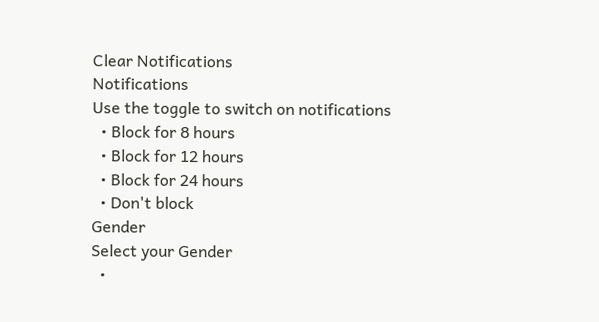Clear Notifications
Notifications
Use the toggle to switch on notifications
  • Block for 8 hours
  • Block for 12 hours
  • Block for 24 hours
  • Don't block
Gender
Select your Gender
  •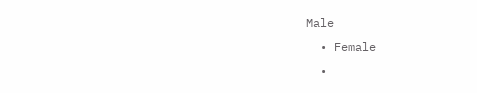Male
  • Female
  •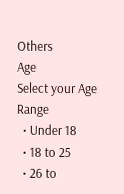Others
Age
Select your Age Range
  • Under 18
  • 18 to 25
  • 26 to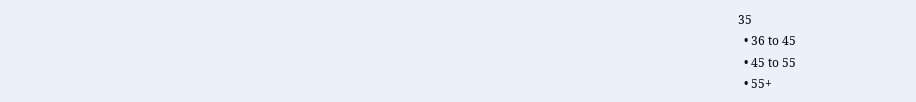35
  • 36 to 45
  • 45 to 55
  • 55+